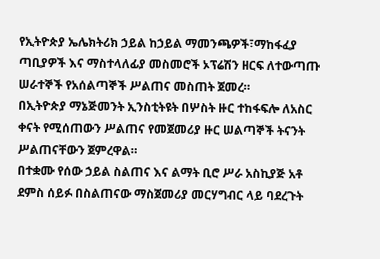የኢትዮጵያ ኤሌክትሪክ ኃይል ከኃይል ማመንጫዎች፣ማከፋፈያ ጣቢያዎች እና ማስተላለፊያ መስመሮች ኦፕሬሽን ዘርፍ ለተውጣጡ ሠራተኞች የአሰልጣኞች ሥልጠና መስጠት ጀመረ።
በኢትዮጵያ ማኔጅመንት ኢንስቲትዩት በሦስት ዙር ተከፋፍሎ ለአስር ቀናት የሚሰጠውን ሥልጠና የመጀመሪያ ዙር ሠልጣኞች ትናንት ሥልጠናቸውን ጀምረዋል።
በተቋሙ የሰው ኃይል ስልጠና እና ልማት ቢሮ ሥራ አስኪያጅ አቶ ደምስ ሰይፉ በስልጠናው ማስጀመሪያ መርሃግብር ላይ ባደረጉት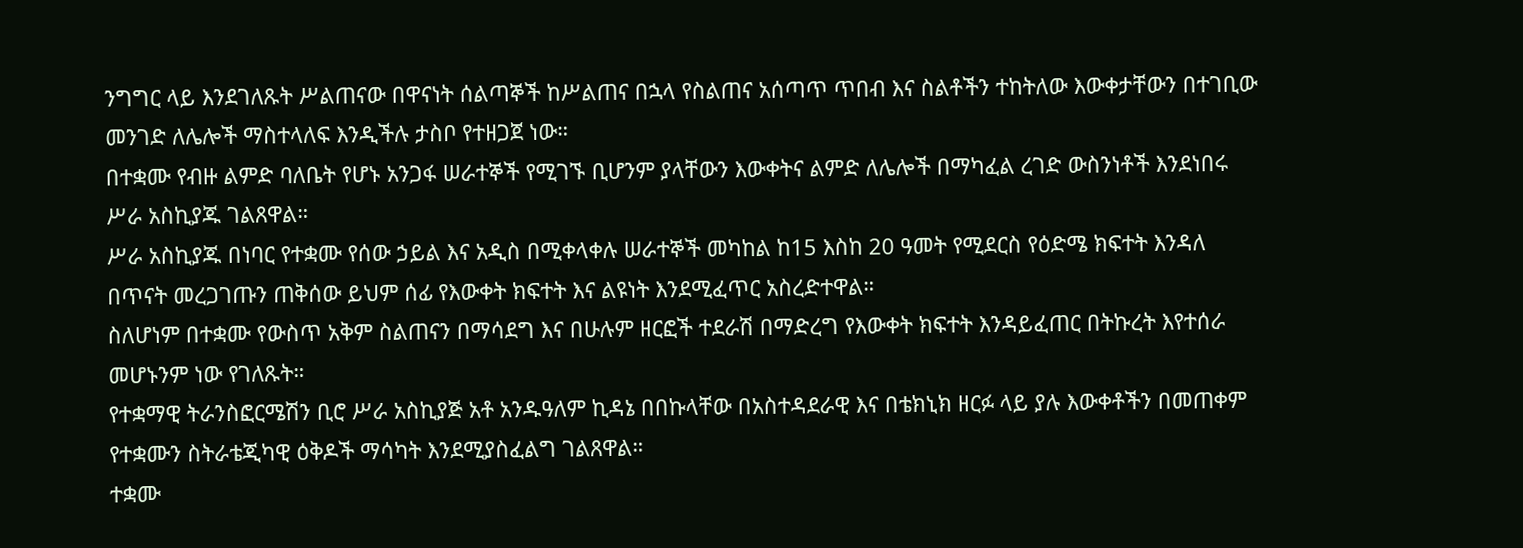ንግግር ላይ እንደገለጹት ሥልጠናው በዋናነት ሰልጣኞች ከሥልጠና በኋላ የስልጠና አሰጣጥ ጥበብ እና ስልቶችን ተከትለው እውቀታቸውን በተገቢው መንገድ ለሌሎች ማስተላለፍ እንዲችሉ ታስቦ የተዘጋጀ ነው።
በተቋሙ የብዙ ልምድ ባለቤት የሆኑ አንጋፋ ሠራተኞች የሚገኙ ቢሆንም ያላቸውን እውቀትና ልምድ ለሌሎች በማካፈል ረገድ ውስንነቶች እንደነበሩ ሥራ አስኪያጁ ገልጸዋል።
ሥራ አስኪያጁ በነባር የተቋሙ የሰው ኃይል እና አዲስ በሚቀላቀሉ ሠራተኞች መካከል ከ15 እስከ 20 ዓመት የሚደርስ የዕድሜ ክፍተት እንዳለ በጥናት መረጋገጡን ጠቅሰው ይህም ሰፊ የእውቀት ክፍተት እና ልዩነት እንደሚፈጥር አስረድተዋል።
ስለሆነም በተቋሙ የውስጥ አቅም ስልጠናን በማሳደግ እና በሁሉም ዘርፎች ተደራሽ በማድረግ የእውቀት ክፍተት እንዳይፈጠር በትኩረት እየተሰራ መሆኑንም ነው የገለጹት።
የተቋማዊ ትራንስፎርሜሽን ቢሮ ሥራ አስኪያጅ አቶ አንዱዓለም ኪዳኔ በበኩላቸው በአስተዳደራዊ እና በቴክኒክ ዘርፉ ላይ ያሉ እውቀቶችን በመጠቀም የተቋሙን ስትራቴጂካዊ ዕቅዶች ማሳካት እንደሚያስፈልግ ገልጸዋል።
ተቋሙ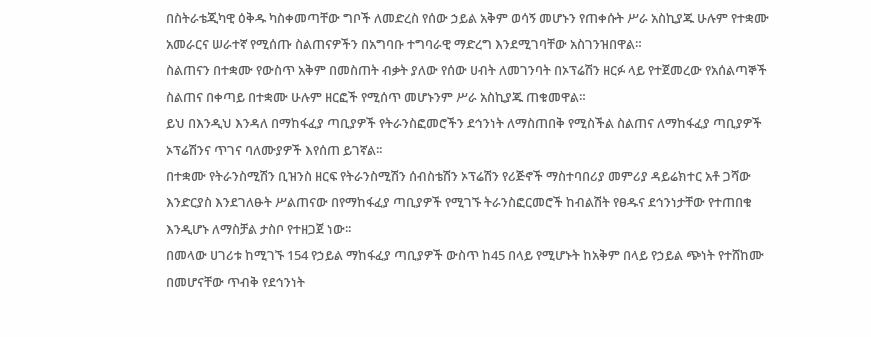በስትራቴጂካዊ ዕቅዱ ካስቀመጣቸው ግቦች ለመድረስ የሰው ኃይል አቅም ወሳኝ መሆኑን የጠቀሱት ሥራ አስኪያጁ ሁሉም የተቋሙ አመራርና ሠራተኛ የሚሰጡ ስልጠናዎችን በአግባቡ ተግባራዊ ማድረግ እንደሚገባቸው አስገንዝበዋል።
ስልጠናን በተቋሙ የውስጥ አቅም በመስጠት ብቃት ያለው የሰው ሀብት ለመገንባት በኦፕሬሽን ዘርፉ ላይ የተጀመረው የአሰልጣኞች ስልጠና በቀጣይ በተቋሙ ሁሉም ዘርፎች የሚሰጥ መሆኑንም ሥራ አስኪያጁ ጠቁመዋል።
ይህ በእንዲህ እንዳለ በማከፋፈያ ጣቢያዎች የትራንስፎመሮችን ደኅንነት ለማስጠበቅ የሚስችል ስልጠና ለማከፋፈያ ጣቢያዎች ኦፕሬሽንና ጥገና ባለሙያዎች እየሰጠ ይገኛል፡፡
በተቋሙ የትራንስሚሽን ቢዝንስ ዘርፍ የትራንስሚሽን ሰብስቴሽን ኦፕሬሽን የሪጅኖች ማስተባበሪያ መምሪያ ዳይሬክተር አቶ ጋሻው እንድርያስ እንደገለፁት ሥልጠናው በየማከፋፈያ ጣቢያዎች የሚገኙ ትራንስፎርመሮች ከብልሽት የፀዱና ደኅንነታቸው የተጠበቁ እንዲሆኑ ለማስቻል ታስቦ የተዘጋጀ ነው፡፡
በመላው ሀገሪቱ ከሚገኙ 154 የኃይል ማከፋፈያ ጣቢያዎች ውስጥ ከ45 በላይ የሚሆኑት ከአቅም በላይ የኃይል ጭነት የተሸከሙ በመሆናቸው ጥብቅ የደኅንነት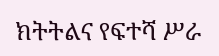ክትትልና የፍተሻ ሥራ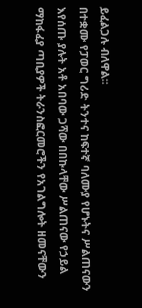ይፈልጋሉ ብለዋል፡፡
በተቋሙ የፓወር ግሪድ ትንተና ከፍተኛ ባለሙያ የሆኑትና ሥልጠናውን እየሰጡ ያሉት አቶ አበባው ጋሻው በበኩላቸው ሥልጠናው የኃይል ማከፋፈያ ጣቢያዎች ትራንስፎርመሮችን የአገልግሎት ዘመናቸውን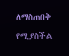ለማስጠበቅ የሚያስችል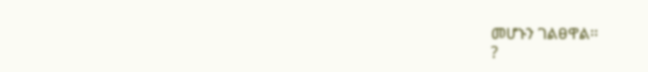መሆኑን ገልፀዋል፡፡
?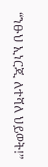“ንፁህ ኢነርጂ ለተሻለ ህይወት!”